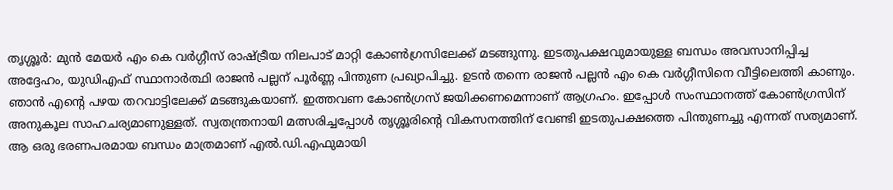തൃശ്ശൂർ: മുൻ മേയർ എം കെ വർഗ്ഗീസ് രാഷ്ട്രീയ നിലപാട് മാറ്റി കോൺഗ്രസിലേക്ക് മടങ്ങുന്നു. ഇടതുപക്ഷവുമായുള്ള ബന്ധം അവസാനിപ്പിച്ച അദ്ദേഹം, യുഡിഎഫ് സ്ഥാനാർത്ഥി രാജൻ പല്ലന് പൂർണ്ണ പിന്തുണ പ്രഖ്യാപിച്ചു. ഉടൻ തന്നെ രാജൻ പല്ലൻ എം കെ വർഗ്ഗീസിനെ വീട്ടിലെത്തി കാണും.
ഞാൻ എന്റെ പഴയ തറവാട്ടിലേക്ക് മടങ്ങുകയാണ്. ഇത്തവണ കോൺഗ്രസ് ജയിക്കണമെന്നാണ് ആഗ്രഹം. ഇപ്പോൾ സംസ്ഥാനത്ത് കോൺഗ്രസിന് അനുകൂല സാഹചര്യമാണുള്ളത്. സ്വതന്ത്രനായി മത്സരിച്ചപ്പോൾ തൃശ്ശൂരിന്റെ വികസനത്തിന് വേണ്ടി ഇടതുപക്ഷത്തെ പിന്തുണച്ചു എന്നത് സത്യമാണ്. ആ ഒരു ഭരണപരമായ ബന്ധം മാത്രമാണ് എൽ.ഡി.എഫുമായി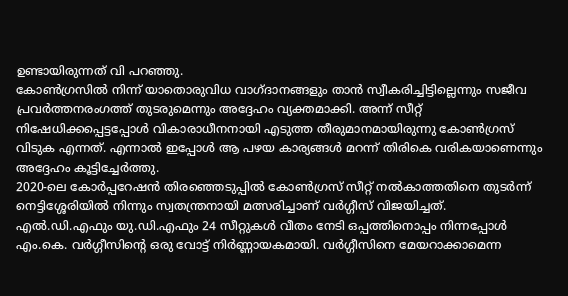ഉണ്ടായിരുന്നത് വി പറഞ്ഞു.
കോൺഗ്രസിൽ നിന്ന് യാതൊരുവിധ വാഗ്ദാനങ്ങളും താൻ സ്വീകരിച്ചിട്ടില്ലെന്നും സജീവ പ്രവർത്തനരംഗത്ത് തുടരുമെന്നും അദ്ദേഹം വ്യക്തമാക്കി. അന്ന് സീറ്റ് നിഷേധിക്കപ്പെട്ടപ്പോൾ വികാരാധീനനായി എടുത്ത തീരുമാനമായിരുന്നു കോൺഗ്രസ് വിടുക എന്നത്. എന്നാൽ ഇപ്പോൾ ആ പഴയ കാര്യങ്ങൾ മറന്ന് തിരികെ വരികയാണെന്നും അദ്ദേഹം കൂട്ടിച്ചേർത്തു.
2020-ലെ കോർപ്പറേഷൻ തിരഞ്ഞെടുപ്പിൽ കോൺഗ്രസ് സീറ്റ് നൽകാത്തതിനെ തുടർന്ന് നെട്ടിശ്ശേരിയിൽ നിന്നും സ്വതന്ത്രനായി മത്സരിച്ചാണ് വർഗ്ഗീസ് വിജയിച്ചത്. എൽ.ഡി.എഫും യു.ഡി.എഫും 24 സീറ്റുകൾ വീതം നേടി ഒപ്പത്തിനൊപ്പം നിന്നപ്പോൾ എം.കെ. വർഗ്ഗീസിന്റെ ഒരു വോട്ട് നിർണ്ണായകമായി. വർഗ്ഗീസിനെ മേയറാക്കാമെന്ന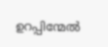ഉറപ്പിന്മേൽ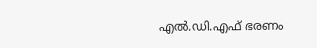എൽ.ഡി.എഫ് ഭരണം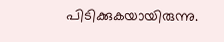പിടിക്കുകയായിരുന്നു.